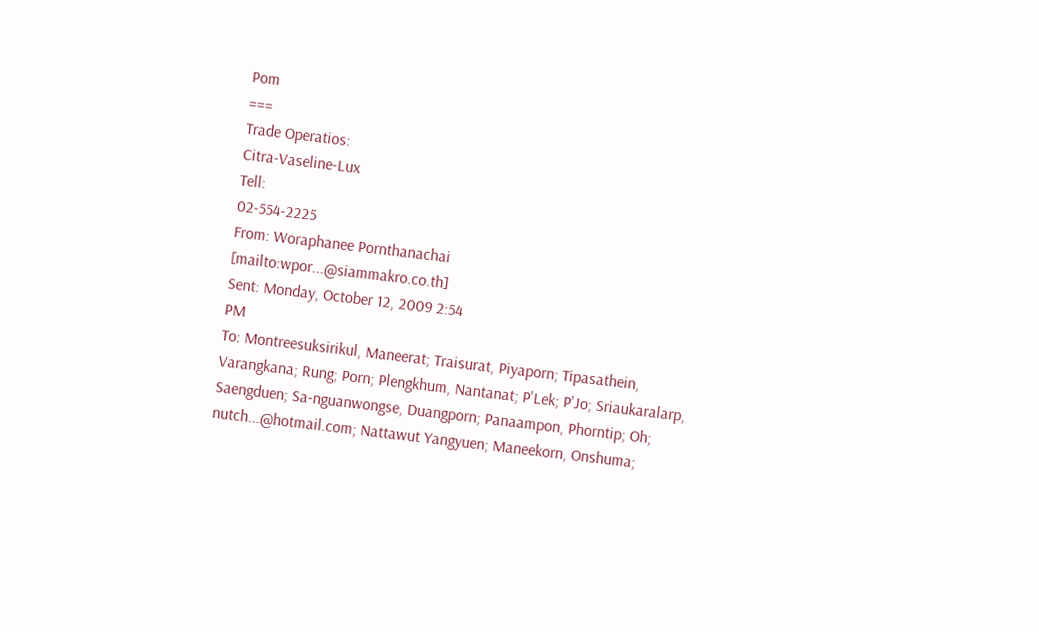Pom
===
Trade Operatios:
Citra-Vaseline-Lux
Tell:
02-554-2225
From: Woraphanee Pornthanachai
[mailto:wpor...@siammakro.co.th]
Sent: Monday, October 12, 2009 2:54
PM
To: Montreesuksirikul, Maneerat; Traisurat, Piyaporn; Tipasathein,
Varangkana; Rung; Porn; Plengkhum, Nantanat; P'Lek; P'Jo; Sriaukaralarp,
Saengduen; Sa-nguanwongse, Duangporn; Panaampon, Phorntip; Oh;
nutch...@hotmail.com; Nattawut Yangyuen; Maneekorn, Onshuma;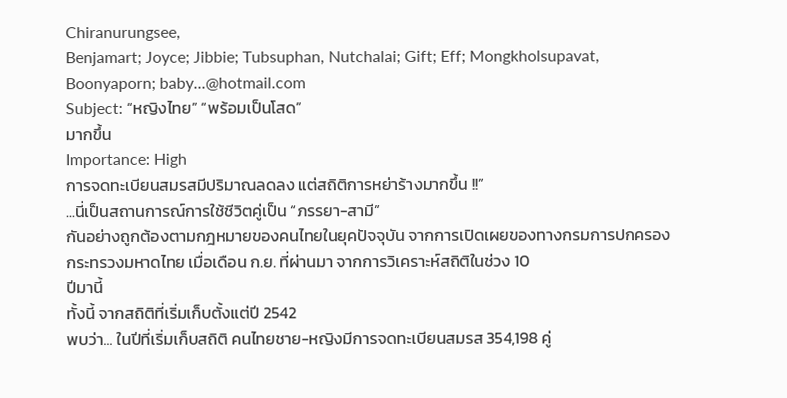Chiranurungsee,
Benjamart; Joyce; Jibbie; Tubsuphan, Nutchalai; Gift; Eff; Mongkholsupavat,
Boonyaporn; baby...@hotmail.com
Subject: “หญิงไทย” “พร้อมเป็นโสด”
มากขึ้น
Importance: High
การจดทะเบียนสมรสมีปริมาณลดลง แต่สถิติการหย่าร้างมากขึ้น !!”
...นี่เป็นสถานการณ์การใช้ชีวิตคู่เป็น “ภรรยา-สามี”
กันอย่างถูกต้องตามกฎหมายของคนไทยในยุคปัจจุบัน จากการเปิดเผยของทางกรมการปกครอง
กระทรวงมหาดไทย เมื่อเดือน ก.ย. ที่ผ่านมา จากการวิเคราะห์สถิติในช่วง 10
ปีมานี้
ทั้งนี้ จากสถิติที่เริ่มเก็บตั้งแต่ปี 2542
พบว่า... ในปีที่เริ่มเก็บสถิติ คนไทยชาย-หญิงมีการจดทะเบียนสมรส 354,198 คู่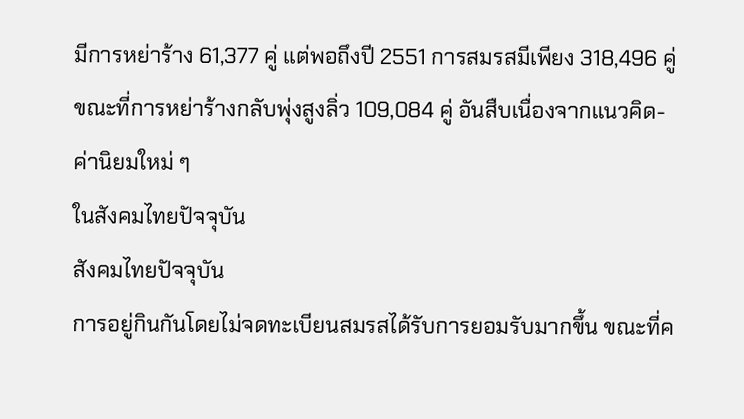มีการหย่าร้าง 61,377 คู่ แต่พอถึงปี 2551 การสมรสมีเพียง 318,496 คู่
ขณะที่การหย่าร้างกลับพุ่งสูงลิ่ว 109,084 คู่ อันสืบเนื่องจากแนวคิด-ค่านิยมใหม่ ๆ
ในสังคมไทยปัจจุบัน
สังคมไทยปัจจุบัน
การอยู่กินกันโดยไม่จดทะเบียนสมรสได้รับการยอมรับมากขึ้น ขณะที่ค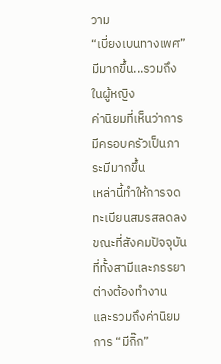วาม
“เบี่ยงเบนทางเพศ” มีมากขึ้น...รวมถึงในผู้หญิง
ค่านิยมที่เห็นว่าการมีครอบครัวเป็นภาระมีมากขึ้น
เหล่านี้ทำให้การจดทะเบียนสมรสลดลง
ขณะที่สังคมปัจจุบันที่ทั้งสามีและภรรยาต่างต้องทำงาน และรวมถึงค่านิยมการ “มีกิ๊ก”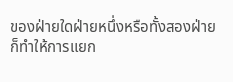ของฝ่ายใดฝ่ายหนึ่งหรือทั้งสองฝ่าย
ก็ทำให้การแยก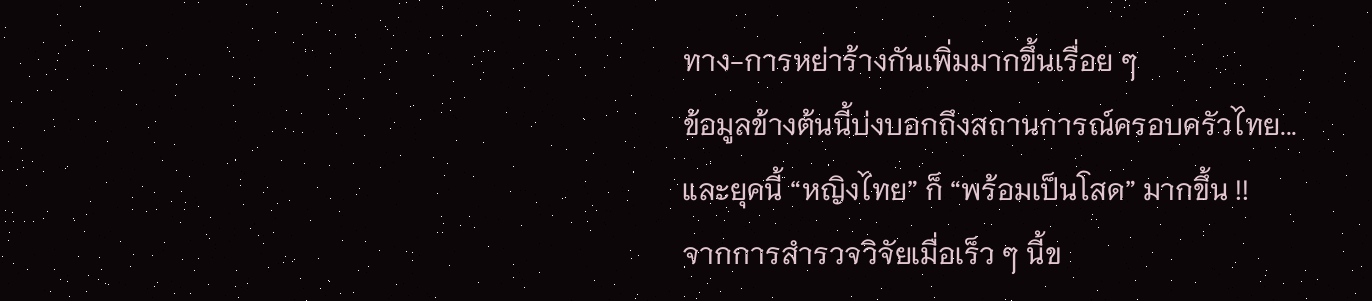ทาง-การหย่าร้างกันเพิ่มมากขึ้นเรื่อย ๆ
ข้อมูลข้างต้นนี้บ่งบอกถึงสถานการณ์ครอบครัวไทย...
และยุคนี้ “หญิงไทย” ก็ “พร้อมเป็นโสด” มากขึ้น !!
จากการสำรวจวิจัยเมื่อเร็ว ๆ นี้ข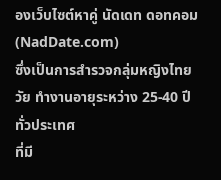องเว็บไซต์หาคู่ นัดเดท ดอทคอม (NadDate.com)
ซึ่งเป็นการสำรวจกลุ่มหญิงไทยวัย ทำงานอายุระหว่าง 25-40 ปีทั่วประเทศ
ที่มี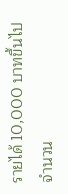รายได้ 10,000 บาทขึ้นไป จำนวน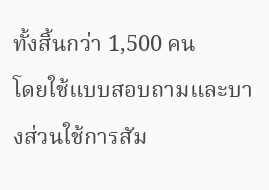ทั้งสิ้นกว่า 1,500 คน
โดยใช้แบบสอบถามและบางส่วนใช้การสัม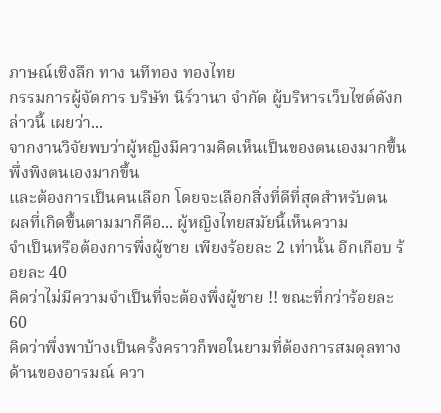ภาษณ์เชิงลึก ทาง นทีทอง ทองไทย
กรรมการผู้จัดการ บริษัท นิร์วานา จำกัด ผู้บริหารเว็บไซต์ดังกล่าวนี้ เผยว่า...
จากงานวิจัยพบว่าผู้หญิงมีความคิดเห็นเป็นของตนเองมากขึ้น พึ่งพิงตนเองมากขึ้น
และต้องการเป็นคนเลือก โดยจะเลือกสิ่งที่ดีที่สุดสำหรับตน
ผลที่เกิดขึ้นตามมาก็คือ... ผู้หญิงไทยสมัยนี้เห็นความ
จำเป็นหรือต้องการพึ่งผู้ชาย เพียงร้อยละ 2 เท่านั้น อีกเกือบ ร้อยละ 40
คิดว่าไม่มีความจำเป็นที่จะต้องพึ่งผู้ชาย !! ขณะที่กว่าร้อยละ 60
คิดว่าพึ่งพาบ้างเป็นครั้งคราวก็พอในยามที่ต้องการสมดุลทางด้านของอารมณ์ ควา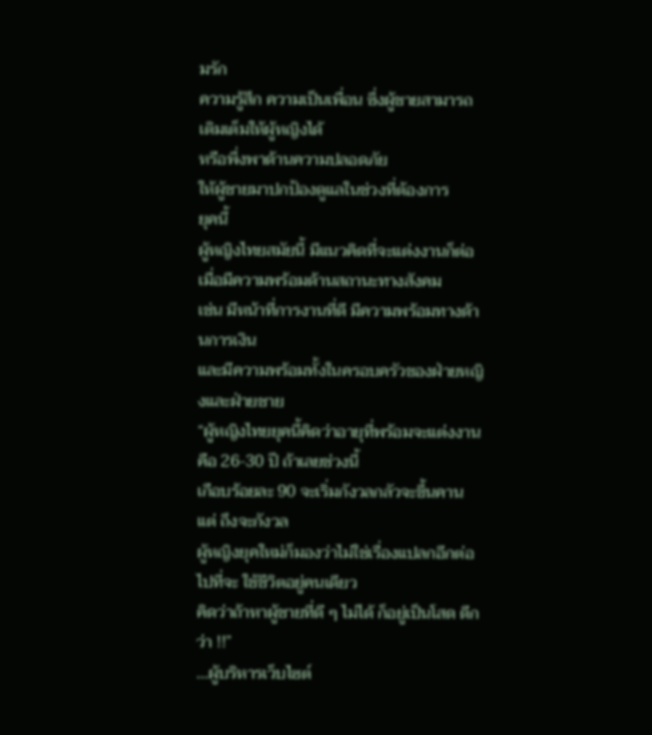มรัก
ความรู้สึก ความเป็นเพื่อน ซึ่งผู้ชายสามารถเติมเต็มให้ผู้หญิงได้
หรือพึ่งพาด้านความปลอดภัย
ให้ผู้ชายมาปกป้องดูแลในช่วงที่ต้องการ
ยุคนี้
ผู้หญิงไทยสมัยนี้ มีแนวคิดที่จะแต่งงานก็ต่อเมื่อมีความพร้อมด้านสถานะทางสังคม
เช่น มีหน้าที่การงานที่ดี มีความพร้อมทางด้านการเงิน
และมีความพร้อมทั้งในครอบครัวของฝ่ายหญิงและฝ่ายชาย
“ผู้หญิงไทยยุคนี้คิดว่าอายุที่พร้อมจะแต่งงานคือ 26-30 ปี ถ้าเลยช่วงนี้
เกือบร้อยละ 90 จะเริ่มกังวลกลัวจะขึ้นคาน แต่ ถึงจะกังวล
ผู้หญิงยุคใหม่ก็มองว่าไม่ใช่เรื่องแปลกอีกต่อไปที่จะ ใช้ชีวิตอยู่คนเดียว
คิดว่าถ้าหาผู้ชายที่ดี ๆ ไม่ได้ ก็อยู่เป็นโสด ดีกว่า !!”
...ผู้บริหารเว็บไซต์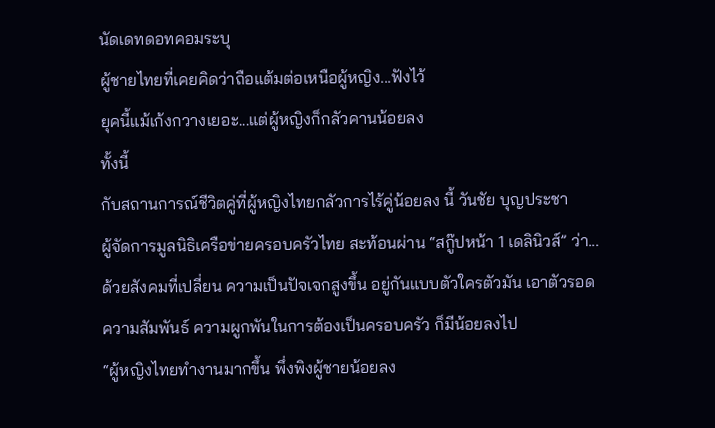นัดเดทดอทคอมระบุ
ผู้ชายไทยที่เคยคิดว่าถือแต้มต่อเหนือผู้หญิง...ฟังไว้
ยุคนี้แม้เก้งกวางเยอะ...แต่ผู้หญิงก็กลัวคานน้อยลง
ทั้งนี้
กับสถานการณ์ชีวิตคู่ที่ผู้หญิงไทยกลัวการไร้คู่น้อยลง นี้ วันชัย บุญประชา
ผู้จัดการมูลนิธิเครือข่ายครอบครัวไทย สะท้อนผ่าน “สกู๊ปหน้า 1 เดลินิวส์” ว่า...
ด้วยสังคมที่เปลี่ยน ความเป็นปัจเจกสูงขึ้น อยู่กันแบบตัวใครตัวมัน เอาตัวรอด
ความสัมพันธ์ ความผูกพันในการต้องเป็นครอบครัว ก็มีน้อยลงไป
“ผู้หญิงไทยทำงานมากขึ้น พึ่งพิงผู้ชายน้อยลง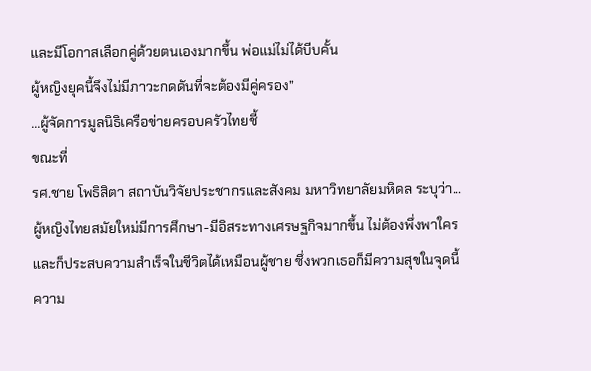และมีโอกาสเลือกคู่ด้วยตนเองมากขึ้น พ่อแม่ไม่ได้บีบคั้น
ผู้หญิงยุคนี้จึงไม่มีภาวะกดดันที่จะต้องมีคู่ครอง”
...ผู้จัดการมูลนิธิเครือข่ายครอบครัวไทยชี้
ขณะที่
รศ.ชาย โพธิสิตา สถาบันวิจัยประชากรและสังคม มหาวิทยาลัยมหิดล ระบุว่า...
ผู้หญิงไทยสมัยใหม่มีการศึกษา-มีอิสระทางเศรษฐกิจมากขึ้น ไม่ต้องพึ่งพาใคร
และก็ประสบความสำเร็จในชีวิตได้เหมือนผู้ชาย ซึ่งพวกเธอก็มีความสุขในจุดนี้
ความ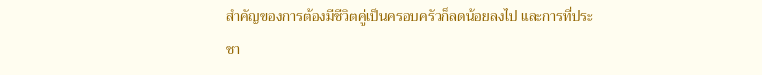สำคัญของการต้องมีชีวิตคู่เป็นครอบครัวก็ลดน้อยลงไป และการที่ประชา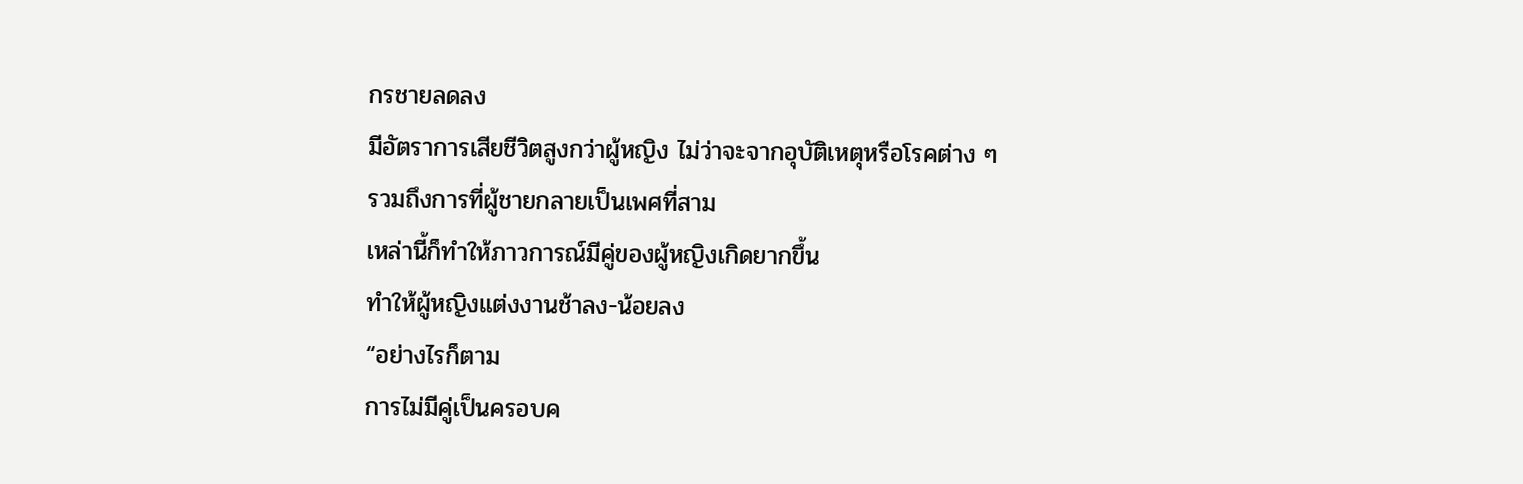กรชายลดลง
มีอัตราการเสียชีวิตสูงกว่าผู้หญิง ไม่ว่าจะจากอุบัติเหตุหรือโรคต่าง ๆ
รวมถึงการที่ผู้ชายกลายเป็นเพศที่สาม
เหล่านี้ก็ทำให้ภาวการณ์มีคู่ของผู้หญิงเกิดยากขึ้น
ทำให้ผู้หญิงแต่งงานช้าลง-น้อยลง
“อย่างไรก็ตาม
การไม่มีคู่เป็นครอบค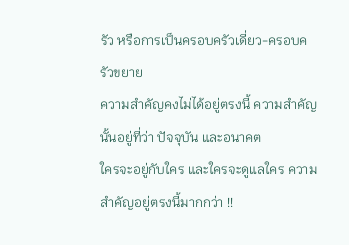รัว หรือการเป็นครอบครัวเดี่ยว-ครอบครัวขยาย
ความสำคัญคงไม่ได้อยู่ตรงนี้ ความสำคัญนั้นอยู่ที่ว่า ปัจจุบัน และอนาคต
ใครจะอยู่กับใคร และใครจะดูแลใคร ความสำคัญอยู่ตรงนี้มากกว่า !!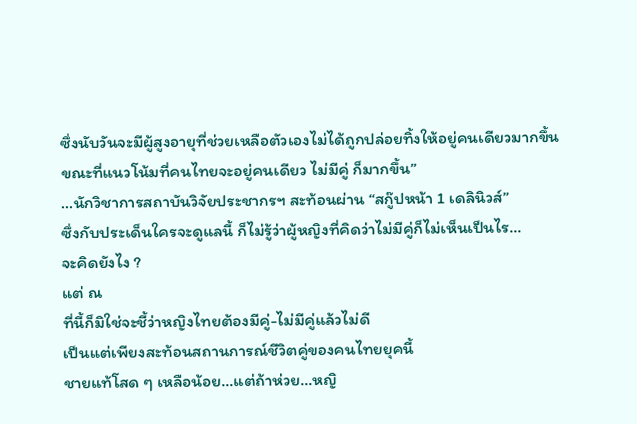ซึ่งนับวันจะมีผู้สูงอายุที่ช่วยเหลือตัวเองไม่ได้ถูกปล่อยทิ้งให้อยู่คนเดียวมากขึ้น
ขณะที่แนวโน้มที่คนไทยจะอยู่คนเดียว ไม่มีคู่ ก็มากขึ้น”
...นักวิชาการสถาบันวิจัยประชากรฯ สะท้อนผ่าน “สกู๊ปหน้า 1 เดลินิวส์”
ซึ่งกับประเด็นใครจะดูแลนี้ ก็ไม่รู้ว่าผู้หญิงที่คิดว่าไม่มีคู่ก็ไม่เห็นเป็นไร...
จะคิดยังไง ?
แต่ ณ
ที่นี้ก็มิใช่จะชี้ว่าหญิงไทยต้องมีคู่-ไม่มีคู่แล้วไม่ดี
เป็นแต่เพียงสะท้อนสถานการณ์ชีวิตคู่ของคนไทยยุคนี้
ชายแท้โสด ๆ เหลือน้อย...แต่ถ้าห่วย...หญิ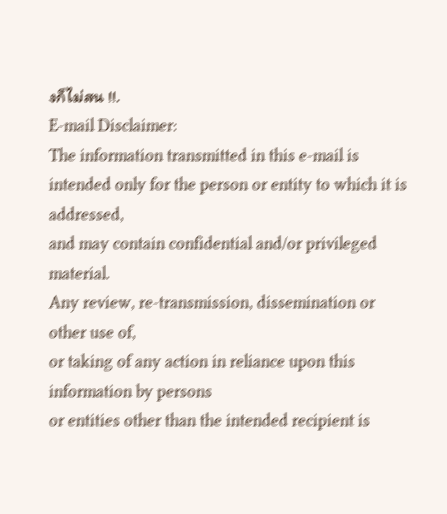งก็ไม่สน !!.
E-mail Disclaimer:
The information transmitted in this e-mail is intended only for the person or entity to which it is addressed,
and may contain confidential and/or privileged material.
Any review, re-transmission, dissemination or other use of,
or taking of any action in reliance upon this information by persons
or entities other than the intended recipient is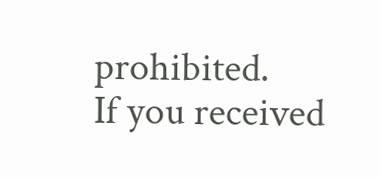prohibited.
If you received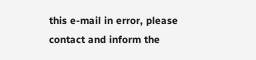this e-mail in error, please contact and inform the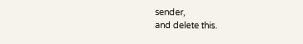sender,
and delete this.